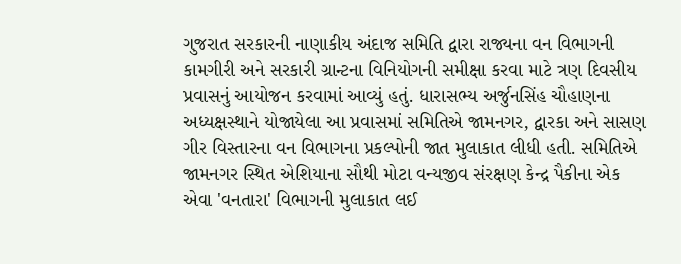ગુજરાત સરકારની નાણાકીય અંદાજ સમિતિ દ્વારા રાજ્યના વન વિભાગની કામગીરી અને સરકારી ગ્રાન્ટના વિનિયોગની સમીક્ષા કરવા માટે ત્રણ દિવસીય પ્રવાસનું આયોજન કરવામાં આવ્યું હતું. ધારાસભ્ય અર્જુનસિંહ ચૌહાણના અધ્યક્ષસ્થાને યોજાયેલા આ પ્રવાસમાં સમિતિએ જામનગર, દ્વારકા અને સાસણ ગીર વિસ્તારના વન વિભાગના પ્રકલ્પોની જાત મુલાકાત લીધી હતી. સમિતિએ જામનગર સ્થિત એશિયાના સૌથી મોટા વન્યજીવ સંરક્ષણ કેન્દ્ર પૈકીના એક એવા 'વનતારા' વિભાગની મુલાકાત લઈ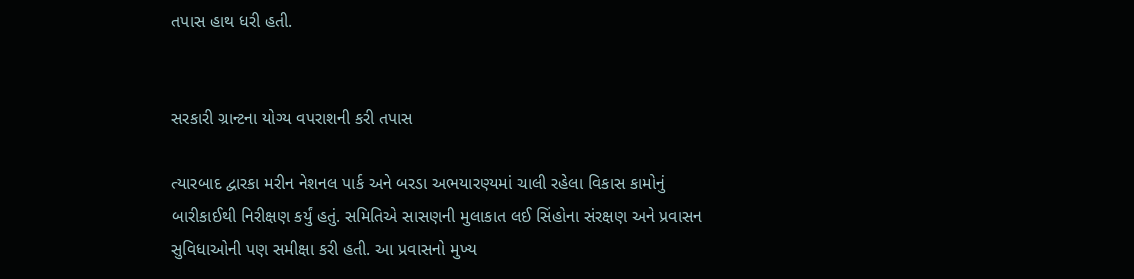તપાસ હાથ ધરી હતી.


સરકારી ગ્રાન્ટના યોગ્ય વપરાશની કરી તપાસ

ત્યારબાદ દ્વારકા મરીન નેશનલ પાર્ક અને બરડા અભયારણ્યમાં ચાલી રહેલા વિકાસ કામોનું બારીકાઈથી નિરીક્ષણ કર્યું હતું. સમિતિએ સાસણની મુલાકાત લઈ સિંહોના સંરક્ષણ અને પ્રવાસન સુવિધાઓની પણ સમીક્ષા કરી હતી. આ પ્રવાસનો મુખ્ય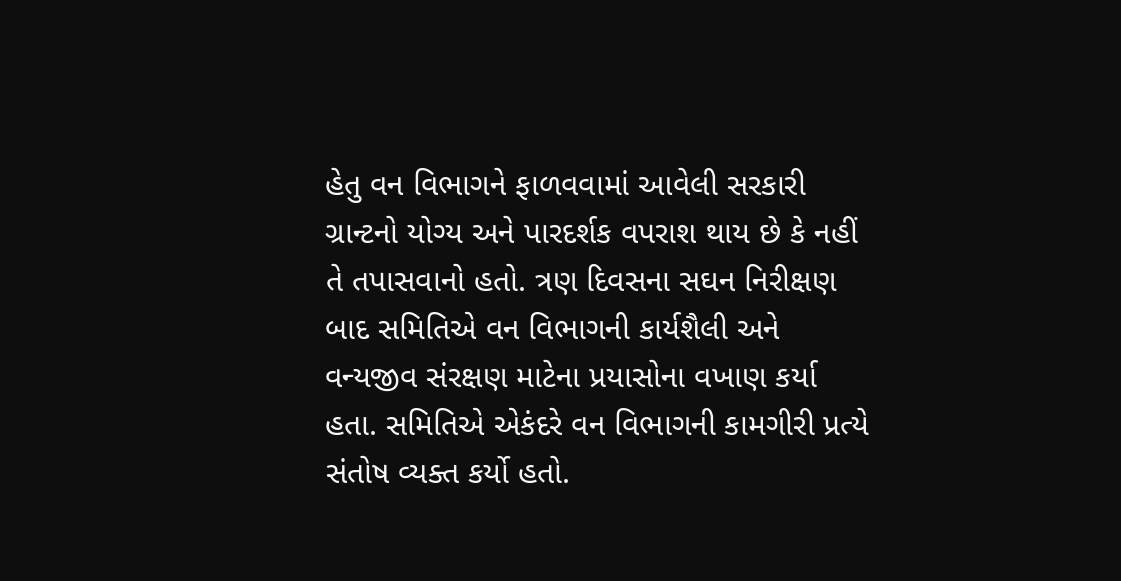હેતુ વન વિભાગને ફાળવવામાં આવેલી સરકારી ગ્રાન્ટનો યોગ્ય અને પારદર્શક વપરાશ થાય છે કે નહીં તે તપાસવાનો હતો. ત્રણ દિવસના સઘન નિરીક્ષણ બાદ સમિતિએ વન વિભાગની કાર્યશૈલી અને વન્યજીવ સંરક્ષણ માટેના પ્રયાસોના વખાણ કર્યા હતા. સમિતિએ એકંદરે વન વિભાગની કામગીરી પ્રત્યે સંતોષ વ્યક્ત કર્યો હતો.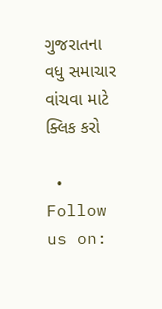ગુજરાતના વધુ સમાચાર વાંચવા માટે ક્લિક કરો

  • Follow us on: